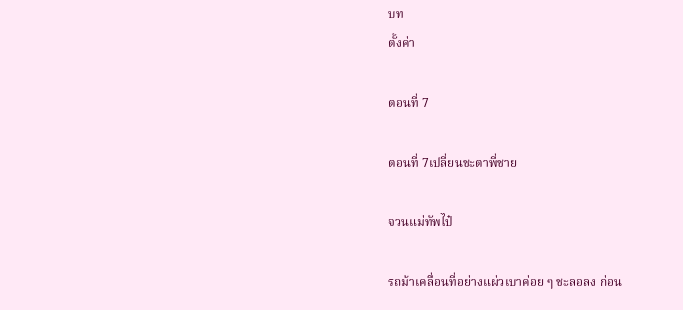บท
ตั้งค่า

ตอนที่ 7

ตอนที่ 7เปลี่ยนชะตาพี่ชาย

จวนแม่ทัพไป๋

รถม้าเคลื่อนที่อย่างแผ่วเบาค่อย ๆ ชะลอลง ก่อน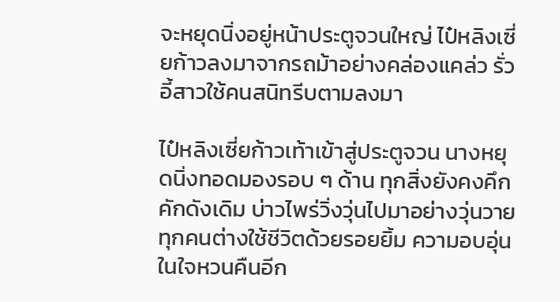จะหยุดนิ่งอยู่หน้าประตูจวนใหญ่ ไป๋หลิงเซี่ยก้าวลงมาจากรถม้าอย่างคล่องแคล่ว รั่วอี้สาวใช้คนสนิทรีบตามลงมา

ไป๋หลิงเซี่ยก้าวเท้าเข้าสู่ประตูจวน นางหยุดนิ่งทอดมองรอบ ๆ ด้าน ทุกสิ่งยังคงคึกคักดังเดิม บ่าวไพร่วิ่งวุ่นไปมาอย่างวุ่นวาย ทุกคนต่างใช้ชีวิตด้วยรอยยิ้ม ความอบอุ่นในใจหวนคืนอีก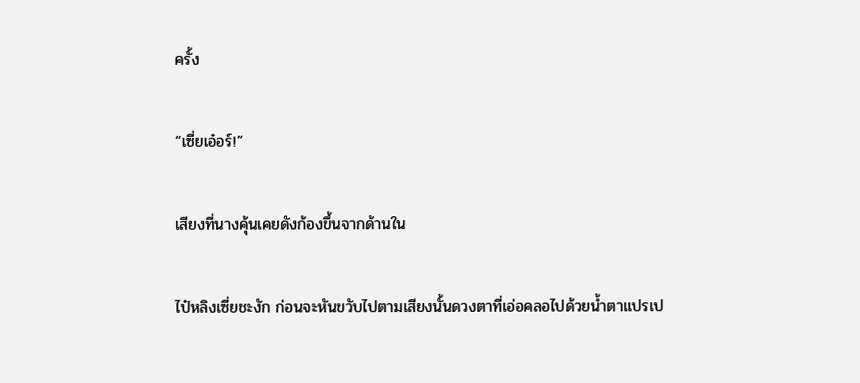ครั้ง

“เซี่ยเอ๋อร์!”

เสียงที่นางคุ้นเคยดังก้องขึ้นจากด้านใน

ไป๋หลิงเซี่ยชะงัก ก่อนจะหันขวับไปตามเสียงนั้นดวงตาที่เอ่อคลอไปด้วยน้ำตาแปรเป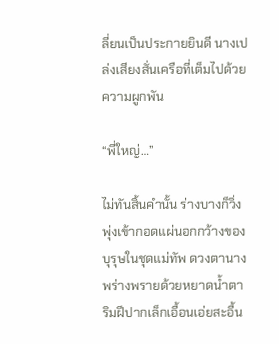ลี่ยนเป็นประกายยินดี นางเปล่งเสียงสั่นเครือที่เต็มไปด้วยความผูกพัน

“พี่ใหญ่…”

ไม่ทันสิ้นคำนั้น ร่างบางก็วิ่งพุ่งเข้ากอดแผ่นอกกว้างของบุรุษในชุดแม่ทัพ ดวงตานางพร่างพรายด้วยหยาดน้ำตา ริมฝีปากเล็กเอื้อนเอ่ยสะอื้น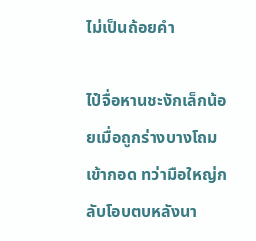ไม่เป็นถ้อยคำ

ไป๋จื่อหานชะงักเล็กน้อยเมื่อถูกร่างบางโถมเข้ากอด ทว่ามือใหญ่กลับโอบตบหลังนา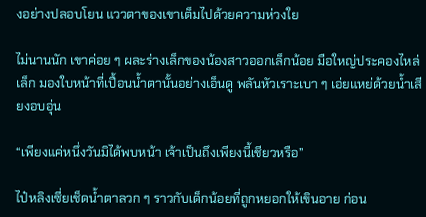งอย่างปลอบโยน แววตาของเขาเต็มไปด้วยความห่วงใย

ไม่นานนัก เขาค่อย ๆ ผละร่างเล็กของน้องสาวออกเล็กน้อย มือใหญ่ประคองไหล่เล็ก มองใบหน้าที่เปื้อนน้ำตานั้นอย่างเอ็นดู พลันหัวเราะเบา ๆ เอ่ยแหย่ด้วยน้ำเสียงอบอุ่น

“เพียงแค่หนึ่งวันมิได้พบหน้า เจ้าเป็นถึงเพียงนี้เชียวหรือ”

ไป๋หลิงเซี่ยเช็ดน้ำตาลวก ๆ ราวกับเด็กน้อยที่ถูกหยอกให้เขินอาย ก่อน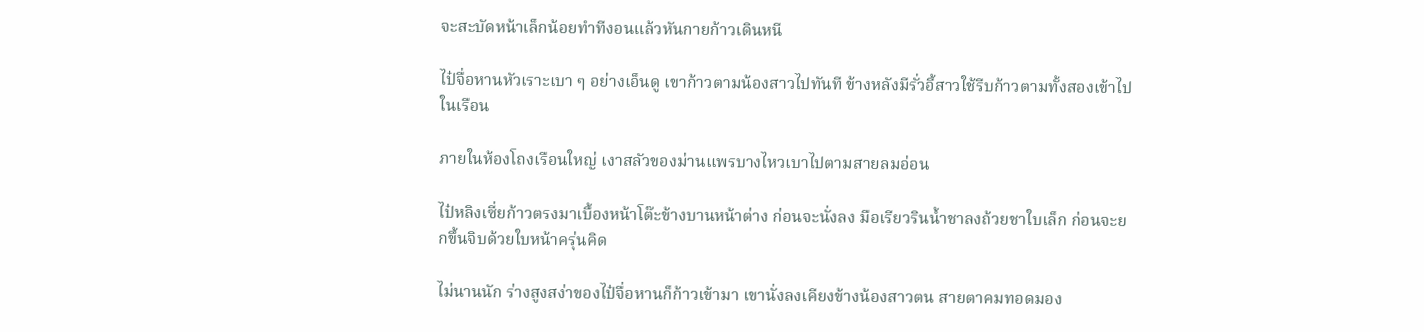จะสะบัดหน้าเล็กน้อยทำทีงอนแล้วหันกายก้าวเดินหนี

ไป๋จื่อหานหัวเราะเบา ๆ อย่างเอ็นดู เขาก้าวตามน้องสาวไปทันที ข้างหลังมีรั่วอี้สาวใช้รีบก้าวตามทั้งสองเข้าไปในเรือน

ภายในห้องโถงเรือนใหญ่ เงาสลัวของม่านแพรบางไหวเบาไปตามสายลมอ่อน

ไป๋หลิงเซี่ยก้าวตรงมาเบื้องหน้าโต๊ะข้างบานหน้าต่าง ก่อนจะนั่งลง มือเรียวรินน้ำชาลงถ้วยชาใบเล็ก ก่อนจะยกขึ้นจิบด้วยใบหน้าครุ่นคิด

ไม่นานนัก ร่างสูงสง่าของไป๋จื่อหานก็ก้าวเข้ามา เขานั่งลงเคียงข้างน้องสาวตน สายตาคมทอดมอง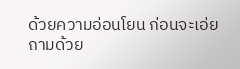ด้วยความอ่อนโยน ก่อนจะเอ่ยถามด้วย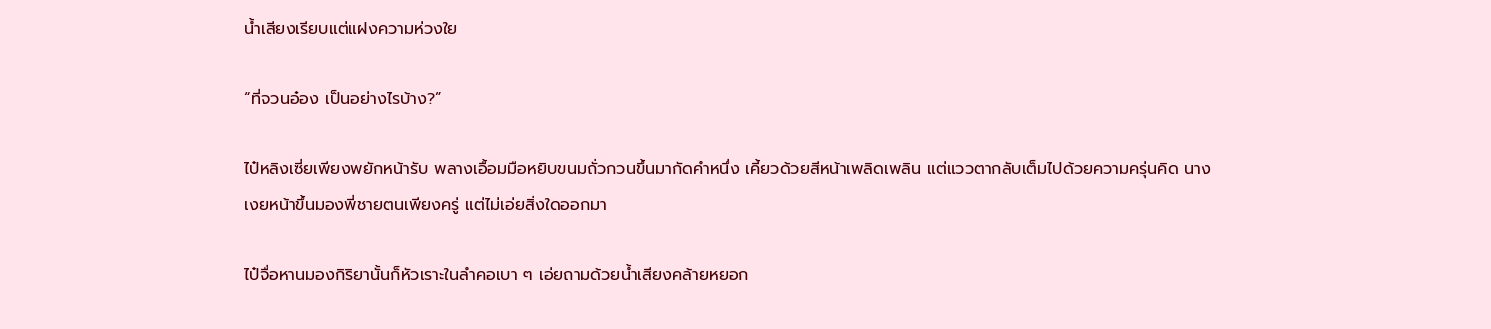น้ำเสียงเรียบแต่แฝงความห่วงใย

“ที่จวนอ๋อง เป็นอย่างไรบ้าง?”

ไป๋หลิงเซี่ยเพียงพยักหน้ารับ พลางเอื้อมมือหยิบขนมถั่วกวนขึ้นมากัดคำหนึ่ง เคี้ยวด้วยสีหน้าเพลิดเพลิน แต่แววตากลับเต็มไปด้วยความครุ่นคิด นางเงยหน้าขึ้นมองพี่ชายตนเพียงครู่ แต่ไม่เอ่ยสิ่งใดออกมา

ไป๋จื่อหานมองกิริยานั้นก็หัวเราะในลำคอเบา ๆ เอ่ยถามด้วยน้ำเสียงคล้ายหยอก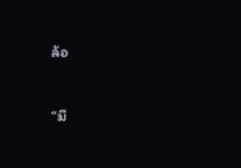ล้อ

“มี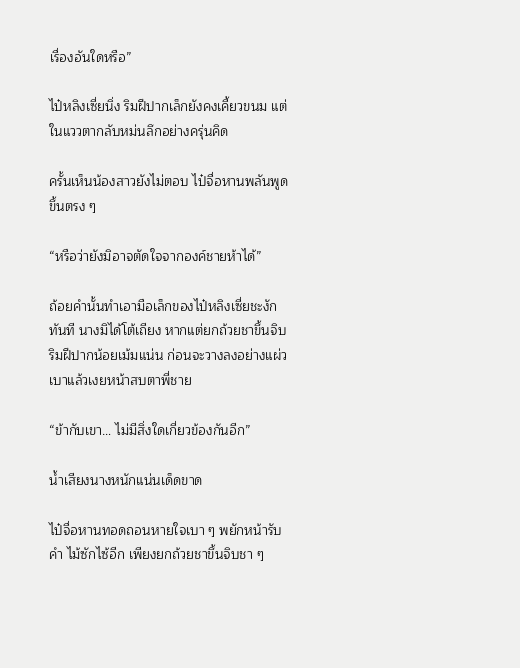เรื่องอันใดหรือ”

ไป๋หลิงเซี่ยนิ่ง ริมฝีปากเล็กยังคงเคี้ยวขนม แต่ในแววตากลับหม่นลึกอย่างครุ่นคิด

ครั้นเห็นน้องสาวยังไม่ตอบ ไป๋จื่อหานพลันพูดขึ้นตรง ๆ

“หรือว่ายังมิอาจตัดใจจากองค์ชายห้าได้”

ถ้อยคำนั้นทำเอามือเล็กของไป๋หลิงเซี่ยชะงักทันที นางมิได้โต้เถียง หากแต่ยกถ้วยชาขึ้นจิบ ริมฝีปากน้อยเม้มแน่น ก่อนจะวางลงอย่างแผ่วเบาแล้วเงยหน้าสบตาพี่ชาย

“ข้ากับเขา… ไม่มีสิ่งใดเกี่ยวข้องกันอีก”

น้ำเสียงนางหนักแน่นเด็ดขาด

ไป๋จื่อหานทอดถอนหายใจเบา ๆ พยักหน้ารับคำ ไม้ซักไซ้อีก เพียงยกถ้วยชาขึ้นจิบชา ๆ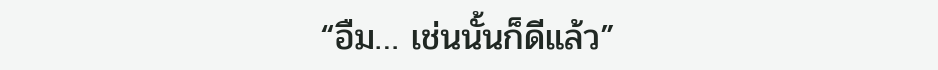“อืม… เช่นนั้นก็ดีแล้ว”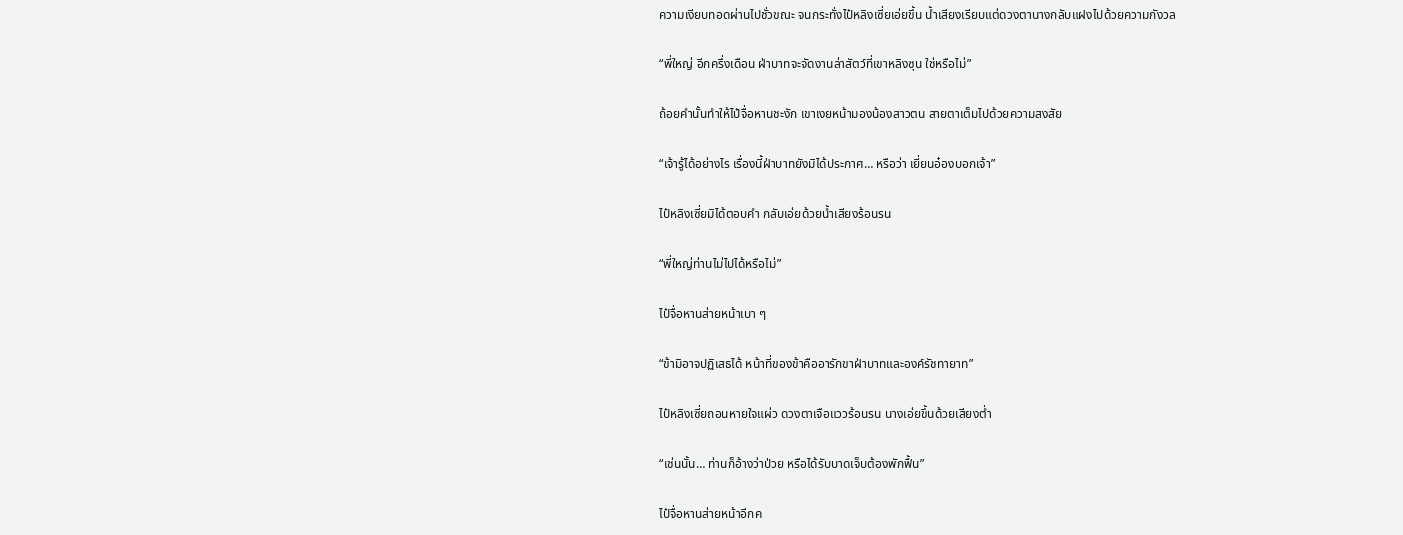ความเงียบทอดผ่านไปชั่วขณะ จนกระทั่งไป๋หลิงเซี่ยเอ่ยขึ้น น้ำเสียงเรียบแต่ดวงตานางกลับแฝงไปด้วยความกังวล

“พี่ใหญ่ อีกครึ่งเดือน ฝ่าบาทจะจัดงานล่าสัตว์ที่เขาหลิงซุน ใช่หรือไม่”

ถ้อยคำนั้นทำให้ไป๋จื่อหานชะงัก เขาเงยหน้ามองน้องสาวตน สายตาเต็มไปด้วยความสงสัย

“เจ้ารู้ได้อย่างไร เรื่องนี้ฝ่าบาทยังมิได้ประกาศ… หรือว่า เยี่ยนอ๋องบอกเจ้า”

ไป๋หลิงเซี่ยมิได้ตอบคำ กลับเอ่ยด้วยน้ำเสียงร้อนรน

“พี่ใหญ่ท่านไม่ไปได้หรือไม่”

ไป๋จื่อหานส่ายหน้าเบา ๆ

“ข้ามิอาจปฏิเสธได้ หน้าที่ของข้าคืออารักขาฝ่าบาทและองค์รัชทายาท”

ไป๋หลิงเซี่ยถอนหายใจแผ่ว ดวงตาเจือแววร้อนรน นางเอ่ยขึ้นด้วยเสียงต่ำ

“เช่นนั้น… ท่านก็อ้างว่าป่วย หรือได้รับบาดเจ็บต้องพักฟื้น”

ไป๋จื่อหานส่ายหน้าอีกค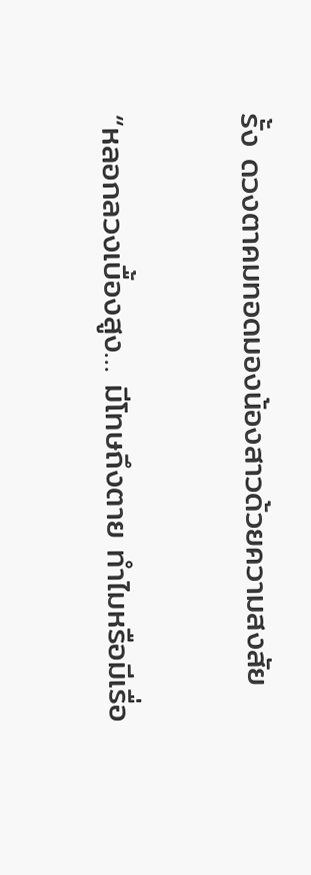รั้ง ดวงตาคมทอดมองน้องสาวด้วยความสงสัย

“หลอกลวงเบื้องสูง… มีโทษถึงตาย ทำไมหรือมีเรื่อ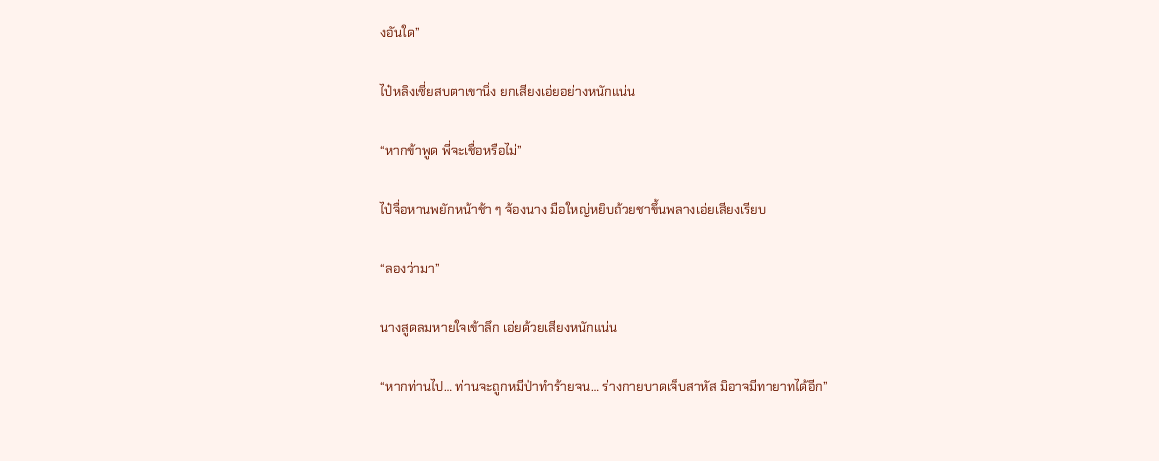งอันใด”

ไป๋หลิงเซี่ยสบตาเขานิ่ง ยกเสียงเอ่ยอย่างหนักแน่น

“หากข้าพูด พี่จะเชื่อหรือไม่”

ไป๋จื่อหานพยักหน้าช้า ๆ จ้องนาง มือใหญ่หยิบถ้วยชาขึ้นพลางเอ่ยเสียงเรียบ

“ลองว่ามา”

นางสูดลมหายใจเข้าลึก เอ่ยด้วยเสียงหนักแน่น

“หากท่านไป… ท่านจะถูกหมีป่าทำร้ายจน… ร่างกายบาดเจ็บสาหัส มิอาจมีทายาทได้อีก”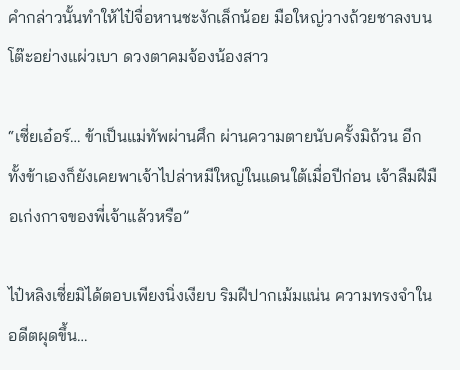คำกล่าวนั้นทำให้ไป๋จื่อหานชะงักเล็กน้อย มือใหญ่วางถ้วยชาลงบนโต๊ะอย่างแผ่วเบา ดวงตาคมจ้องน้องสาว

“เซี่ยเอ๋อร์… ข้าเป็นแม่ทัพผ่านศึก ผ่านความตายนับครั้งมิถ้วน อีกทั้งข้าเองก็ยังเคยพาเจ้าไปล่าหมีใหญ่ในแดนใต้เมื่อปีก่อน เจ้าลืมฝีมือเก่งกาจของพี่เจ้าแล้วหรือ”

ไป๋หลิงเซี่ยมิได้ตอบเพียงนิ่งเงียบ ริมฝีปากเม้มแน่น ความทรงจำในอดีตผุดขึ้น…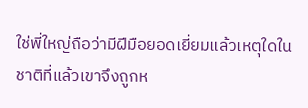ใช่พี่ใหญ่ถือว่ามีฝีมือยอดเยี่ยมแล้วเหตุใดในชาติที่แล้วเขาจึงถูกห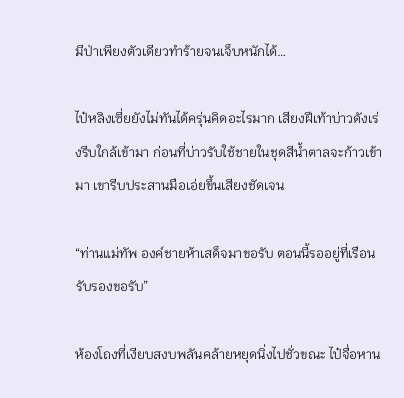มีป่าเพียงตัวเดียวทำร้ายจนเจ็บหนักได้…

ไป๋หลิงเซี่ยยังไม่ทันได้ครุ่นคิดอะไรมาก เสียงฝีเท้าบ่าวดังเร่งรีบใกล้เข้ามา ก่อนที่บ่าวรับใช้ชายในชุดสีน้ำตาลจะก้าวเข้ามา เขารีบประสานมือเอ่ยขึ้นเสียงชัดเจน

“ท่านแม่ทัพ องค์ชายห้าเสด็จมาขอรับ ตอนนี้รออยู่ที่เรือนรับรองขอรับ”

ห้องโถงที่เงียบสงบพลันคล้ายหยุดนิ่งไปชั่วขณะ ไป๋จื่อหาน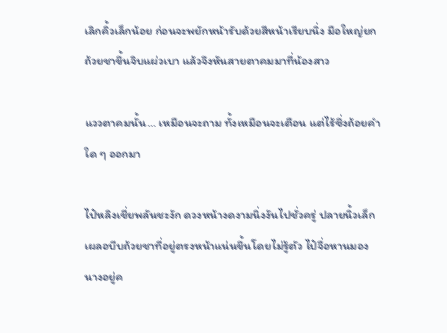เลิกคิ้วเล็กน้อย ก่อนจะพยักหน้ารับด้วยสีหน้าเรียบนิ่ง มือใหญ่ยกถ้วยชาขึ้นจิบแผ่วเบา แล้วจึงหันสายตาคมมาที่น้องสาว

แววตาคมนั้น… เหมือนจะถาม ทั้งเหมือนจะเตือน แต่ไร้ซึ่งถ้อยคำใด ๆ ออกมา

ไป๋หลิงเชี่ยพลันชะงัก ดวงหน้างดงามนิ่งงันไปชั่วครู่ ปลายนิ้วเล็กเผลอบีบถ้วยชาที่อยู่ตรงหน้าแน่นขึ้นโดยไม่รู้ตัว ไป๋จื่อหานมองนางอยู่ค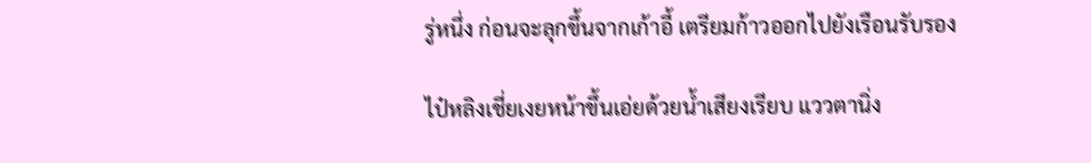รู่หนึ่ง ก่อนจะลุกขึ้นจากเก้าอี้ เตรียมก้าวออกไปยังเรือนรับรอง

ไป๋หลิงเชี่ยเงยหน้าขึ้นเอ่ยด้วยน้ำเสียงเรียบ แววตานิ่ง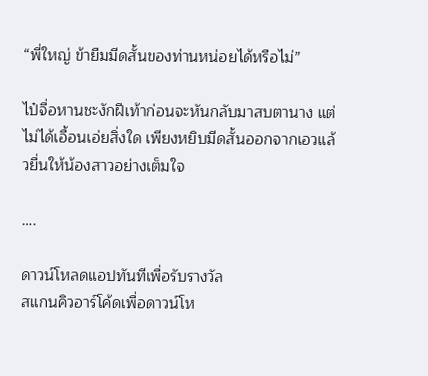“พี่ใหญ่ ข้ายืมมีดสั้นของท่านหน่อยได้หรือไม่”

ไป๋จื่อหานชะงักฝีเท้าก่อนจะหันกลับมาสบตานาง แต่ไม่ได้เอื้อนเอ่ยสิ่งใด เพียงหยิบมีดสั้นออกจากเอวแล้วยื่นให้น้องสาวอย่างเต็มใจ

….

ดาวน์โหลดแอปทันทีเพื่อรับรางวัล
สแกนคิวอาร์โค้ดเพื่อดาวน์โห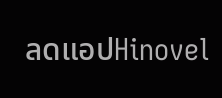ลดแอปHinovel